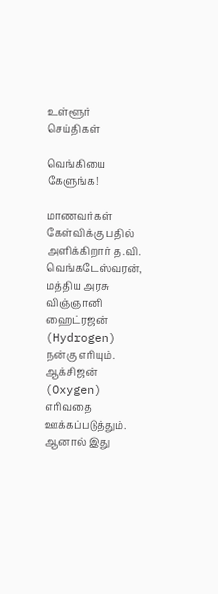உள்ளூர் செய்திகள்

வெங்கியை கேளுங்க!

மாணவர்கள் கேள்விக்கு பதில் அளிக்கிறார் த.வி. வெங்கடேஸ்வரன், மத்திய அரசு விஞ்ஞானி ஹைட்ரஜன் (Hydrogen) நன்கு எரியும். ஆக்சிஜன் (Oxygen) எரிவதை ஊக்கப்படுத்தும். ஆனால் இது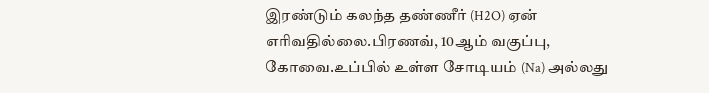இரண்டும் கலந்த தண்ணீர் (H2O) ஏன் எரிவதில்லை.பிரணவ், 10ஆம் வகுப்பு, கோவை.உப்பில் உள்ள சோடியம் (Na) அல்லது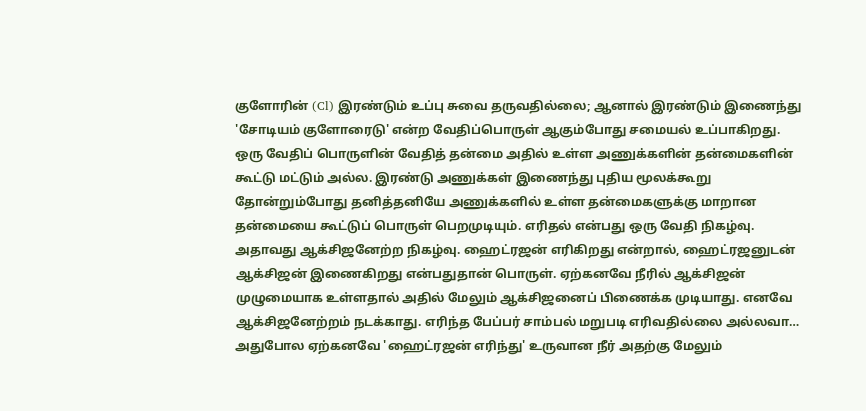குளோரின் (Cl) இரண்டும் உப்பு சுவை தருவதில்லை; ஆனால் இரண்டும் இணைந்து 'சோடியம் குளோரைடு' என்ற வேதிப்பொருள் ஆகும்போது சமையல் உப்பாகிறது. ஒரு வேதிப் பொருளின் வேதித் தன்மை அதில் உள்ள அணுக்களின் தன்மைகளின் கூட்டு மட்டும் அல்ல. இரண்டு அணுக்கள் இணைந்து புதிய மூலக்கூறு தோன்றும்போது தனித்தனியே அணுக்களில் உள்ள தன்மைகளுக்கு மாறான தன்மையை கூட்டுப் பொருள் பெறமுடியும். எரிதல் என்பது ஒரு வேதி நிகழ்வு. அதாவது ஆக்சிஜனேற்ற நிகழ்வு. ஹைட்ரஜன் எரிகிறது என்றால், ஹைட்ரஜனுடன் ஆக்சிஜன் இணைகிறது என்பதுதான் பொருள். ஏற்கனவே நீரில் ஆக்சிஜன் முழுமையாக உள்ளதால் அதில் மேலும் ஆக்சிஜனைப் பிணைக்க முடியாது. எனவே ஆக்சிஜனேற்றம் நடக்காது. எரிந்த பேப்பர் சாம்பல் மறுபடி எரிவதில்லை அல்லவா… அதுபோல ஏற்கனவே 'ஹைட்ரஜன் எரிந்து' உருவான நீர் அதற்கு மேலும்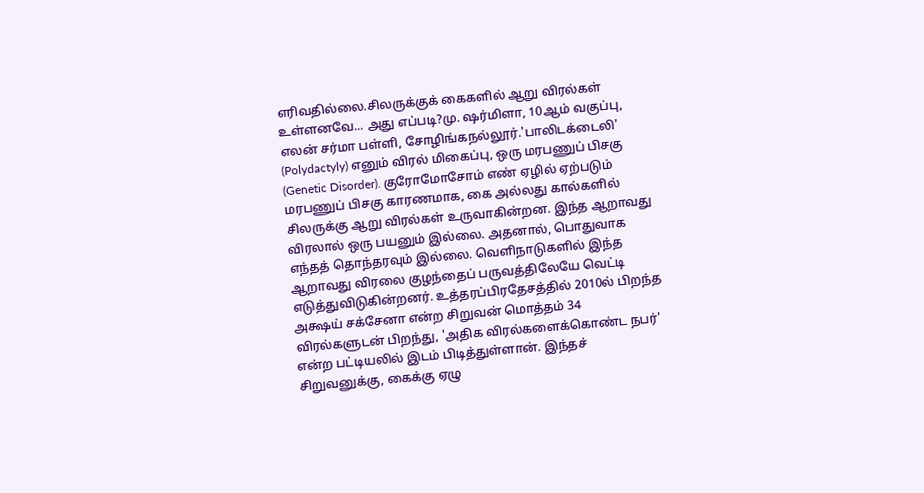எரிவதில்லை.சிலருக்குக் கைகளில் ஆறு விரல்கள் உள்ளனவே... அது எப்படி?மு. ஷர்மிளா, 10ஆம் வகுப்பு, எலன் சர்மா பள்ளி, சோழிங்கநல்லூர்.'பாலிடக்டைலி' (Polydactyly) எனும் விரல் மிகைப்பு, ஒரு மரபணுப் பிசகு (Genetic Disorder). குரோமோசோம் எண் ஏழில் ஏற்படும் மரபணுப் பிசகு காரணமாக, கை அல்லது கால்களில் சிலருக்கு ஆறு விரல்கள் உருவாகின்றன. இந்த ஆறாவது விரலால் ஒரு பயனும் இல்லை. அதனால், பொதுவாக எந்தத் தொந்தரவும் இல்லை. வெளிநாடுகளில் இந்த ஆறாவது விரலை குழந்தைப் பருவத்திலேயே வெட்டி எடுத்துவிடுகின்றனர். உத்தரப்பிரதேசத்தில் 2010ல் பிறந்த அக்ஷய் சக்சேனா என்ற சிறுவன் மொத்தம் 34 விரல்களுடன் பிறந்து, 'அதிக விரல்களைக்கொண்ட நபர்' என்ற பட்டியலில் இடம் பிடித்துள்ளான். இந்தச் சிறுவனுக்கு, கைக்கு ஏழு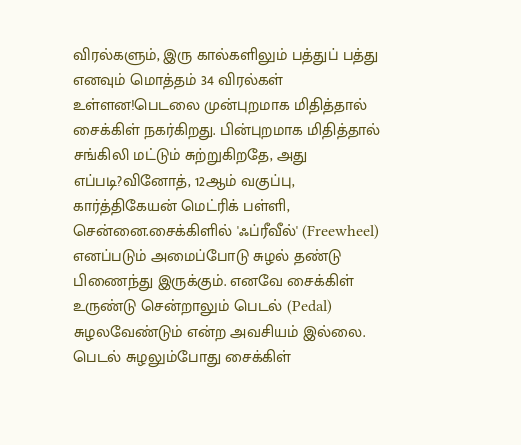விரல்களும், இரு கால்களிலும் பத்துப் பத்து எனவும் மொத்தம் 34 விரல்கள் உள்ளன!பெடலை முன்புறமாக மிதித்தால் சைக்கிள் நகர்கிறது. பின்புறமாக மிதித்தால் சங்கிலி மட்டும் சுற்றுகிறதே, அது எப்படி?வினோத், 12ஆம் வகுப்பு, கார்த்திகேயன் மெட்ரிக் பள்ளி, சென்னை.சைக்கிளில் 'ஃப்ரீவீல்' (Freewheel) எனப்படும் அமைப்போடு சுழல் தண்டு பிணைந்து இருக்கும். எனவே சைக்கிள் உருண்டு சென்றாலும் பெடல் (Pedal) சுழலவேண்டும் என்ற அவசியம் இல்லை. பெடல் சுழலும்போது சைக்கிள்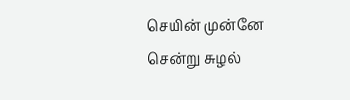செயின் முன்னே சென்று சுழல்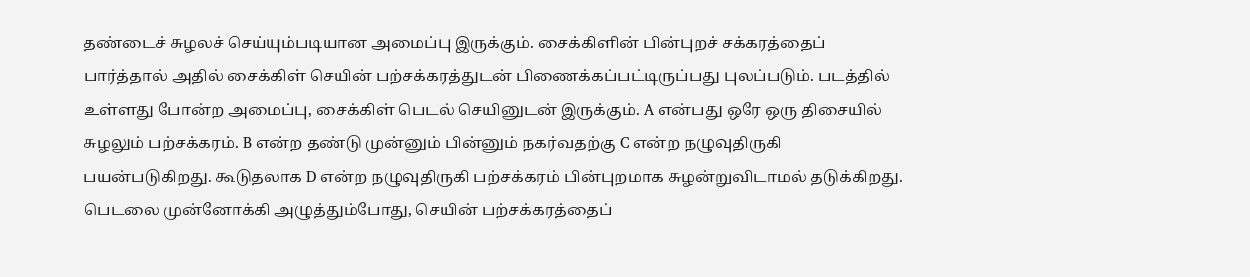தண்டைச் சுழலச் செய்யும்படியான அமைப்பு இருக்கும். சைக்கிளின் பின்புறச் சக்கரத்தைப் பார்த்தால் அதில் சைக்கிள் செயின் பற்சக்கரத்துடன் பிணைக்கப்பட்டிருப்பது புலப்படும். படத்தில் உள்ளது போன்ற அமைப்பு, சைக்கிள் பெடல் செயினுடன் இருக்கும். A என்பது ஒரே ஒரு திசையில் சுழலும் பற்சக்கரம். B என்ற தண்டு முன்னும் பின்னும் நகர்வதற்கு C என்ற நழுவுதிருகி பயன்படுகிறது. கூடுதலாக D என்ற நழுவுதிருகி பற்சக்கரம் பின்புறமாக சுழன்றுவிடாமல் தடுக்கிறது. பெடலை முன்னோக்கி அழுத்தும்போது, செயின் பற்சக்கரத்தைப்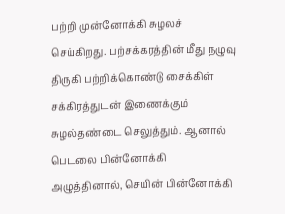பற்றி முன்னோக்கி சுழலச் செய்கிறது. பற்சக்கரத்தின் மீது நழுவு திருகி பற்றிக்கொண்டு சைக்கிள் சக்கிரத்துடன் இணைக்கும் சுழல்தண்டை செலுத்தும். ஆனால் பெடலை பின்னோக்கி அழுத்தினால், செயின் பின்னோக்கி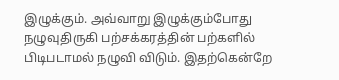இழுக்கும். அவ்வாறு இழுக்கும்போது நழுவுதிருகி பற்சக்கரத்தின் பற்களில் பிடிபடாமல் நழுவி விடும். இதற்கென்றே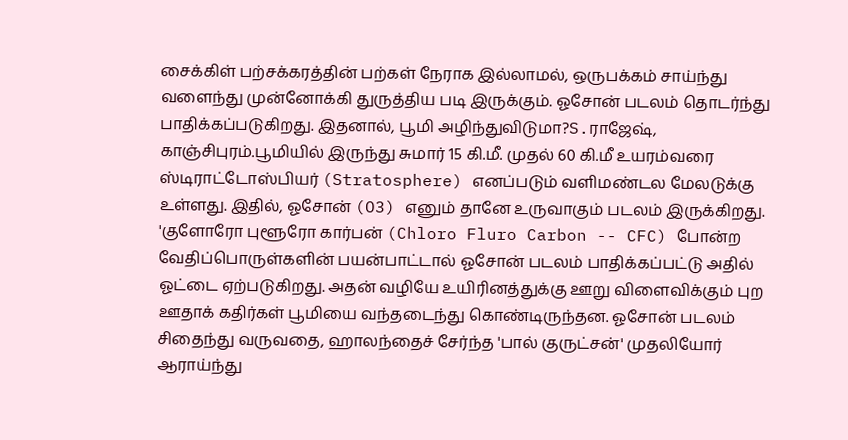சைக்கிள் பற்சக்கரத்தின் பற்கள் நேராக இல்லாமல், ஒருபக்கம் சாய்ந்து வளைந்து முன்னோக்கி துருத்திய படி இருக்கும். ஓசோன் படலம் தொடர்ந்து பாதிக்கப்படுகிறது. இதனால், பூமி அழிந்துவிடுமா?S.ராஜேஷ், காஞ்சிபுரம்.பூமியில் இருந்து சுமார் 15 கி.மீ. முதல் 60 கி.மீ உயரம்வரை ஸ்டிராட்டோஸ்பியர் (Stratosphere) எனப்படும் வளிமண்டல மேலடுக்கு உள்ளது. இதில், ஓசோன் (O3) எனும் தானே உருவாகும் படலம் இருக்கிறது. 'குளோரோ புளூரோ கார்பன் (Chloro Fluro Carbon -- CFC) போன்ற வேதிப்பொருள்களின் பயன்பாட்டால் ஓசோன் படலம் பாதிக்கப்பட்டு அதில் ஓட்டை ஏற்படுகிறது. அதன் வழியே உயிரினத்துக்கு ஊறு விளைவிக்கும் புற ஊதாக் கதிர்கள் பூமியை வந்தடைந்து கொண்டிருந்தன. ஓசோன் படலம் சிதைந்து வருவதை, ஹாலந்தைச் சேர்ந்த 'பால் குருட்சன்' முதலியோர் ஆராய்ந்து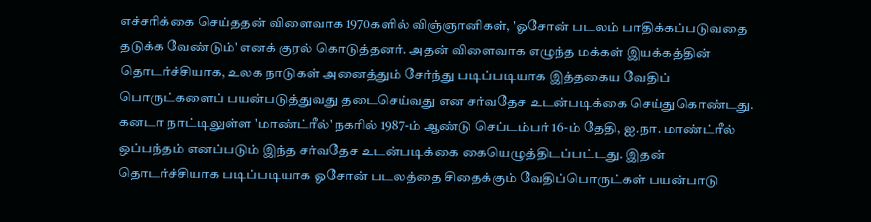எச்சரிக்கை செய்ததன் விளைவாக 1970களில் விஞ்ஞானிகள், 'ஓசோன் படலம் பாதிக்கப்படுவதை தடுக்க வேண்டும்' எனக் குரல் கொடுத்தனர். அதன் விளைவாக எழுந்த மக்கள் இயக்கத்தின் தொடர்ச்சியாக, உலக நாடுகள் அனைத்தும் சேர்ந்து படிப்படியாக இத்தகைய வேதிப் பொருட்களைப் பயன்படுத்துவது தடைசெய்வது என சர்வதேச உடன்படிக்கை செய்துகொண்டது. கனடா நாட்டிலுள்ள 'மாண்ட்ரீல்' நகரில் 1987-ம் ஆண்டு செப்டம்பர் 16-ம் தேதி, ஐ.நா. மாண்ட்ரீல் ஒப்பந்தம் எனப்படும் இந்த சர்வதேச உடன்படிக்கை கையெழுத்திடப்பட்டது. இதன் தொடர்ச்சியாக படிப்படியாக ஓசோன் படலத்தை சிதைக்கும் வேதிப்பொருட்கள் பயன்பாடு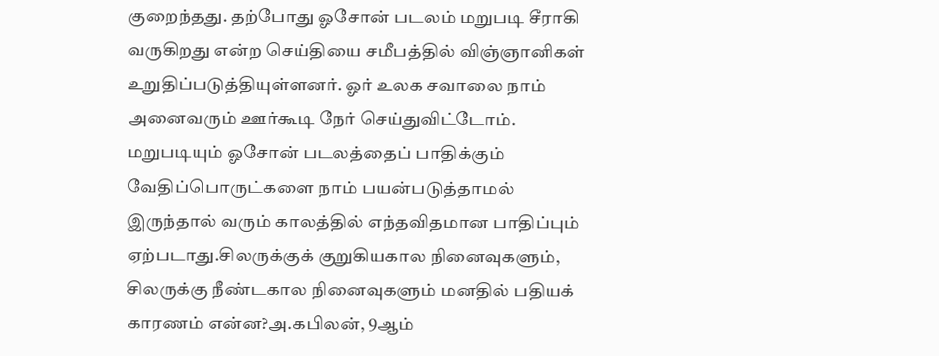குறைந்தது. தற்போது ஓசோன் படலம் மறுபடி சீராகி வருகிறது என்ற செய்தியை சமீபத்தில் விஞ்ஞானிகள் உறுதிப்படுத்தியுள்ளனர். ஓர் உலக சவாலை நாம் அனைவரும் ஊர்கூடி நேர் செய்துவிட்டோம். மறுபடியும் ஓசோன் படலத்தைப் பாதிக்கும் வேதிப்பொருட்களை நாம் பயன்படுத்தாமல் இருந்தால் வரும் காலத்தில் எந்தவிதமான பாதிப்பும் ஏற்படாது.சிலருக்குக் குறுகியகால நினைவுகளும், சிலருக்கு நீண்டகால நினைவுகளும் மனதில் பதியக் காரணம் என்ன?அ.கபிலன், 9ஆம்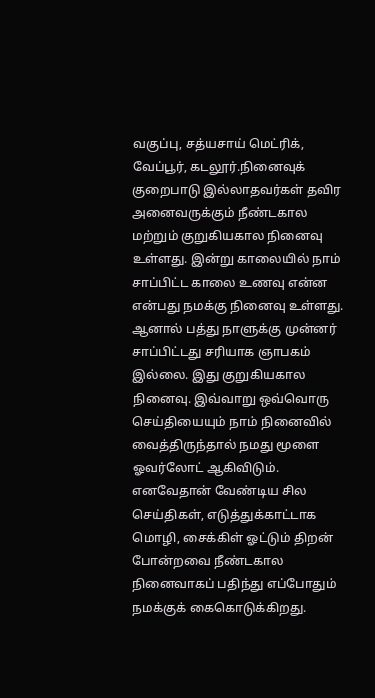வகுப்பு, சத்யசாய் மெட்ரிக், வேப்பூர், கடலூர்.நினைவுக் குறைபாடு இல்லாதவர்கள் தவிர அனைவருக்கும் நீண்டகால மற்றும் குறுகியகால நினைவு உள்ளது. இன்று காலையில் நாம் சாப்பிட்ட காலை உணவு என்ன என்பது நமக்கு நினைவு உள்ளது. ஆனால் பத்து நாளுக்கு முன்னர் சாப்பிட்டது சரியாக ஞாபகம் இல்லை. இது குறுகியகால நினைவு. இவ்வாறு ஒவ்வொரு செய்தியையும் நாம் நினைவில் வைத்திருந்தால் நமது மூளை ஓவர்லோட் ஆகிவிடும். எனவேதான் வேண்டிய சில செய்திகள், எடுத்துக்காட்டாக மொழி, சைக்கிள் ஓட்டும் திறன் போன்றவை நீண்டகால நினைவாகப் பதிந்து எப்போதும் நமக்குக் கைகொடுக்கிறது.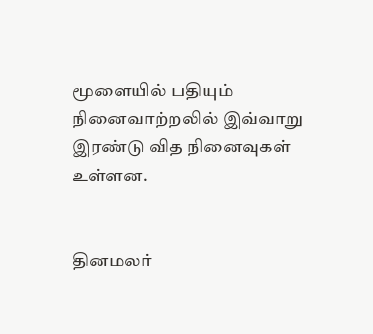மூளையில் பதியும் நினைவாற்றலில் இவ்வாறு இரண்டு வித நினைவுகள் உள்ளன.


தினமலர்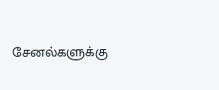சேனல்களுக்கு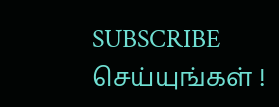SUBSCRIBE செய்யுங்கள் !